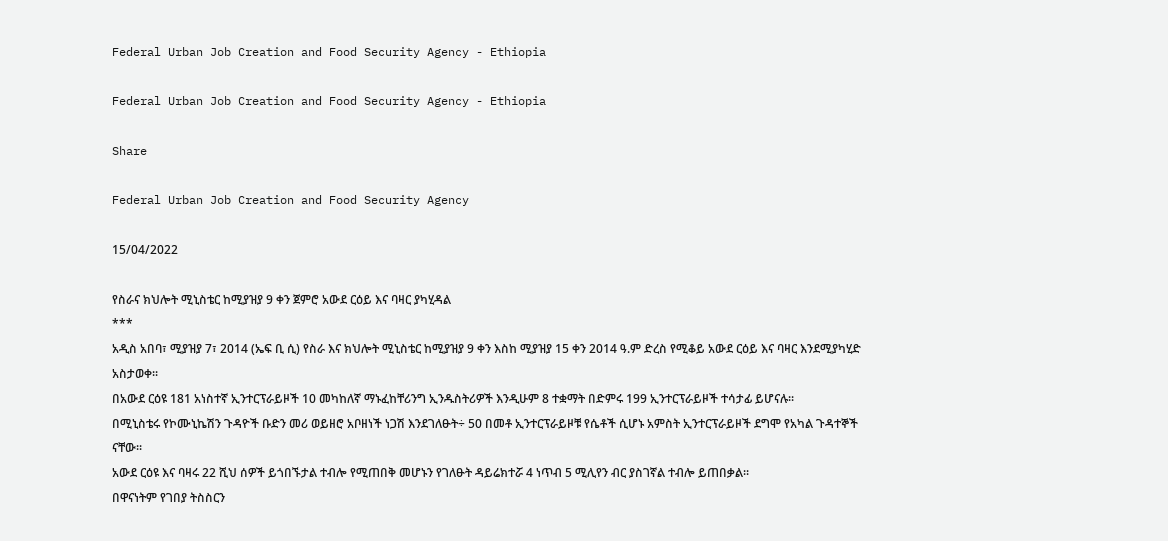Federal Urban Job Creation and Food Security Agency - Ethiopia

Federal Urban Job Creation and Food Security Agency - Ethiopia

Share

Federal Urban Job Creation and Food Security Agency

15/04/2022

የስራና ክህሎት ሚኒስቴር ከሚያዝያ 9 ቀን ጀምሮ አውደ ርዕይ እና ባዛር ያካሂዳል
***
አዲስ አበባ፣ ሚያዝያ 7፣ 2014 (ኤፍ ቢ ሲ) የስራ እና ክህሎት ሚኒስቴር ከሚያዝያ 9 ቀን እስከ ሚያዝያ 15 ቀን 2014 ዓ.ም ድረስ የሚቆይ አውደ ርዕይ እና ባዛር እንደሚያካሂድ አስታወቀ፡፡
በአውደ ርዕዩ 181 አነስተኛ ኢንተርፕራይዞች 10 መካከለኛ ማኑፈከቸሪንግ ኢንዱስትሪዎች እንዲሁም 8 ተቋማት በድምሩ 199 ኢንተርፕራይዞች ተሳታፊ ይሆናሉ፡፡
በሚኒስቴሩ የኮሙኒኬሽን ጉዳዮች ቡድን መሪ ወይዘሮ አቦዘነች ነጋሽ እንደገለፁት÷ 50 በመቶ ኢንተርፕራይዞቹ የሴቶች ሲሆኑ አምስት ኢንተርፕራይዞች ደግሞ የአካል ጉዳተኞች ናቸው፡፡
አውደ ርዕዩ እና ባዛሩ 22 ሺህ ሰዎች ይጎበኙታል ተብሎ የሚጠበቅ መሆኑን የገለፁት ዳይሬክተሯ 4 ነጥብ 5 ሚሊየን ብር ያስገኛል ተብሎ ይጠበቃል፡፡
በዋናነትም የገበያ ትስስርን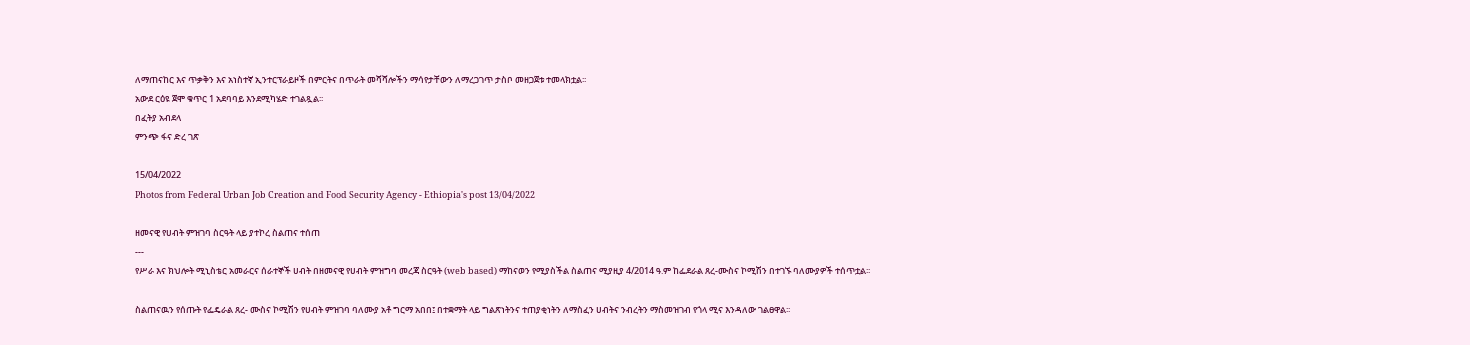ለማጠናከር እና ጥቃቅን እና አነስተኛ ኢንተርፕራይዞች በምርትና በጥራት መሻሻሎችን ማሳየታቸውን ለማረጋገጥ ታስቦ መዘጋጀቱ ተመላክቷል፡፡
አውደ ርዕዩ ጀሞ ቁጥር 1 አደባባይ እንደሚካሄድ ተገልጿል፡፡
በፈትያ አብደላ
ምንጭ ፋና ድረ ገጽ

15/04/2022
Photos from Federal Urban Job Creation and Food Security Agency - Ethiopia's post 13/04/2022

ዘመናዊ የሀብት ምዝገባ ስርዓት ላይ ያተኮረ ስልጠና ተሰጠ
---
የሥራ እና ክህሎት ሚኒስቴር አመራርና ሰራተኞች ሀብት በዘመናዊ የሀብት ምዝግባ መረጃ ስርዓት (web based) ማከናወን የሚያስችል ስልጠና ሚያዚያ 4/2014 ዓ.ም ከፌደራል ጸረ-ሙስና ኮሚሽን በተገኙ ባለሙያዎች ተሰጥቷል፡፡

ስልጠናዉን የሰጡት የፌዴራል ጸረ- ሙስና ኮሚሽን የሀብት ምዝገባ ባለሙያ አቶ ግርማ አበበ፤ በተቋማት ላይ ግልጽነትንና ተጠያቂነትን ለማስፈን ሀብትና ንብረትን ማስመዝገብ የጎላ ሚና እንዳለው ገልፀዋል፡፡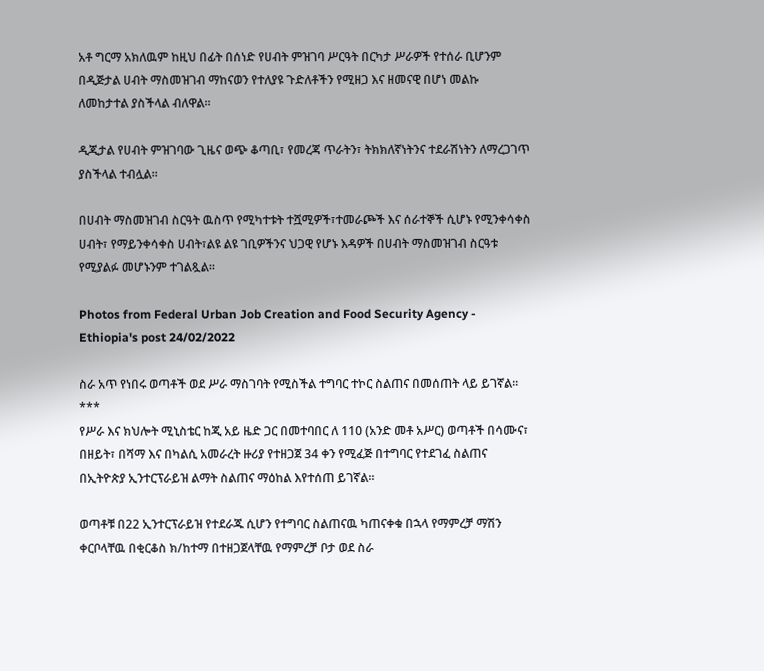አቶ ግርማ አክለዉም ከዚህ በፊት በሰነድ የሀብት ምዝገባ ሥርዓት በርካታ ሥራዎች የተሰራ ቢሆንም በዲጅታል ሀብት ማስመዝገብ ማከናወን የተለያዩ ጉድለቶችን የሚዘጋ እና ዘመናዊ በሆነ መልኩ ለመከታተል ያስችላል ብለዋል፡፡

ዲጂታል የሀብት ምዝገባው ጊዜና ወጭ ቆጣቢ፣ የመረጃ ጥራትን፣ ትክክለኛነትንና ተደራሽነትን ለማረጋገጥ ያስችላል ተብሏል፡፡

በሀብት ማስመዝገብ ስርዓት ዉስጥ የሚካተቱት ተሿሚዎች፣ተመራጮች እና ሰራተኞች ሲሆኑ የሚንቀሳቀስ ሀብት፣ የማይንቀሳቀስ ሀብት፣ልዩ ልዩ ገቢዎችንና ህጋዊ የሆኑ እዳዎች በሀብት ማስመዝገብ ስርዓቱ የሚያልፉ መሆኑንም ተገልጿል፡፡

Photos from Federal Urban Job Creation and Food Security Agency - Ethiopia's post 24/02/2022

ስራ አጥ የነበሩ ወጣቶች ወደ ሥራ ማስገባት የሚስችል ተግባር ተኮር ስልጠና በመሰጠት ላይ ይገኛል፡፡
***
የሥራ እና ክህሎት ሚኒስቴር ከጂ አይ ዜድ ጋር በመተባበር ለ 110 (አንድ መቶ አሥር) ወጣቶች በሳሙና፣ በዘይት፣ በሻማ እና በካልሲ አመራረት ዙሪያ የተዘጋጀ 34 ቀን የሚፈጅ በተግባር የተደገፈ ስልጠና በኢትዮጵያ ኢንተርፕራይዝ ልማት ስልጠና ማዕከል እየተሰጠ ይገኛል፡፡

ወጣቶቹ በ22 ኢንተርፕራይዝ የተደራጁ ሲሆን የተግባር ስልጠናዉ ካጠናቀቁ በኋላ የማምረቻ ማሽን ቀርቦላቸዉ በቂርቆስ ክ/ከተማ በተዘጋጀላቸዉ የማምረቻ ቦታ ወደ ስራ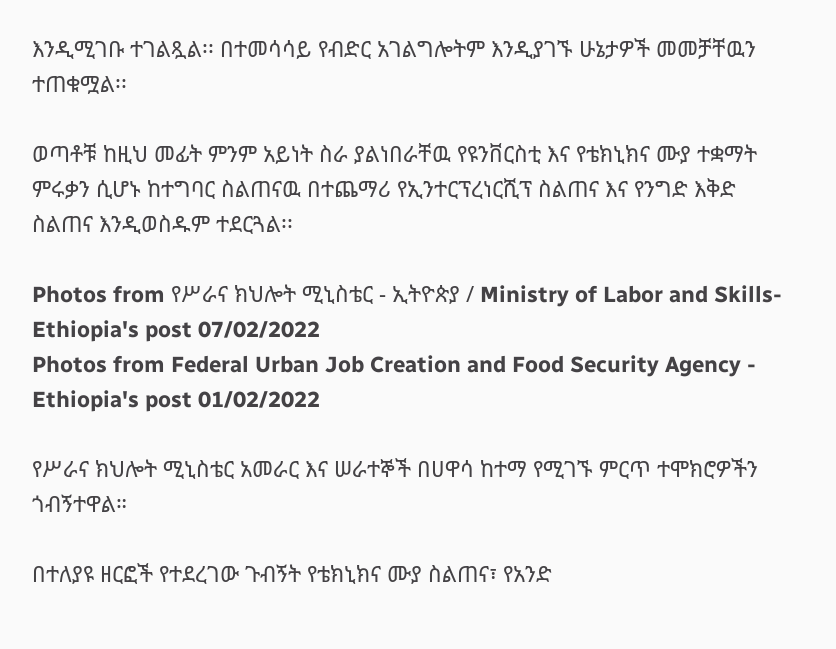እንዲሚገቡ ተገልጿል፡፡ በተመሳሳይ የብድር አገልግሎትም እንዲያገኙ ሁኔታዎች መመቻቸዉን ተጠቁሟል፡፡

ወጣቶቹ ከዚህ መፊት ምንም አይነት ስራ ያልነበራቸዉ የዩንቨርስቲ እና የቴክኒክና ሙያ ተቋማት ምሩቃን ሲሆኑ ከተግባር ስልጠናዉ በተጨማሪ የኢንተርፕረነርሺፕ ስልጠና እና የንግድ እቅድ ስልጠና እንዲወስዱም ተደርጓል፡፡

Photos from የሥራና ክህሎት ሚኒስቴር - ኢትዮጵያ / Ministry of Labor and Skills- Ethiopia's post 07/02/2022
Photos from Federal Urban Job Creation and Food Security Agency - Ethiopia's post 01/02/2022

የሥራና ክህሎት ሚኒስቴር አመራር እና ሠራተኞች በሀዋሳ ከተማ የሚገኙ ምርጥ ተሞክሮዎችን ጎብኝተዋል።

በተለያዩ ዘርፎች የተደረገው ጉብኝት የቴክኒክና ሙያ ስልጠና፣ የአንድ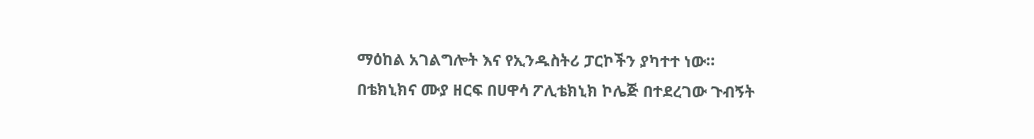ማዕከል አገልግሎት እና የኢንዱስትሪ ፓርኮችን ያካተተ ነው።
በቴክኒክና ሙያ ዘርፍ በሀዋሳ ፖሊቴክኒክ ኮሌጅ በተደረገው ጉብኝት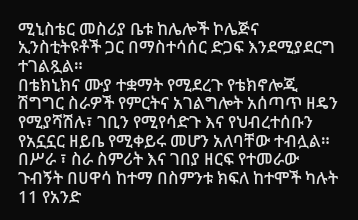ሚኒስቴር መስሪያ ቤቱ ከሌሎች ኮሌጅና ኢንስቲትዩቶች ጋር በማስተሳሰር ድጋፍ እንደሚያደርግ ተገልጿል።
በቴክኒክና ሙያ ተቋማት የሚደረጉ የቴክኖሎጂ ሽግግር ስራዎች የምርትና አገልግሎት አሰጣጥ ዘዴን የሚያሻሽሉ፣ ገቢን የሚየሳድጉ እና የህብረተሰቡን የአኗኗር ዘይቤ የሚቀይሩ መሆን አለባቸው ተብሏል።
በሥራ ፣ ስራ ስምሪት እና ገበያ ዘርፍ የተመራው ጉብኝት በሀዋሳ ከተማ በስምንቱ ክፍለ ከተሞች ካሉት 11 የአንድ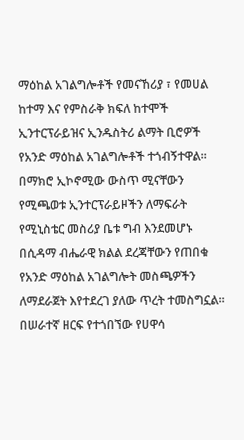ማዕከል አገልግሎቶች የመናኸሪያ ፣ የመሀል ከተማ እና የምስራቅ ክፍለ ከተሞች ኢንተርፕራይዝና ኢንዱስትሪ ልማት ቢሮዎች የአንድ ማዕከል አገልግሎቶች ተጎብኝተዋል።
በማክሮ ኢኮኖሚው ውስጥ ሚናቸውን የሚጫወቱ ኢንተርፕራይዞችን ለማፍራት የሚኒስቴር መስሪያ ቤቱ ግብ እንደመሆኑ በሲዳማ ብሔራዊ ክልል ደረጃቸውን የጠበቁ የአንድ ማዕከል አገልግሎት መስጫዎችን ለማደራጀት እየተደረገ ያለው ጥረት ተመስግኗል።
በሠራተኛ ዘርፍ የተጎበኘው የሀዋሳ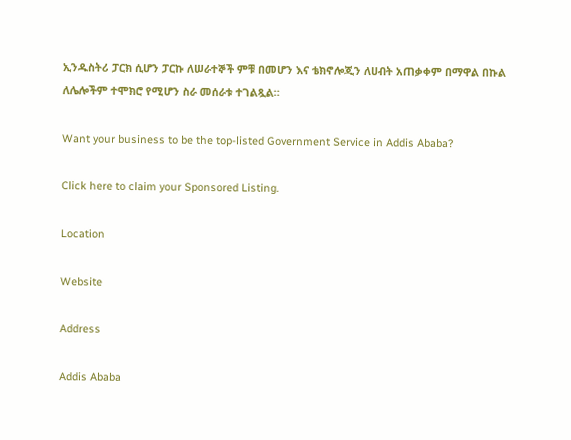ኢንዱስትሪ ፓርክ ሲሆን ፓርኩ ለሠራተኞች ምቹ በመሆን እና ቴክኖሎጂን ለሀብት አጠቃቀም በማዋል በኩል ለሌሎችም ተሞክሮ የሚሆን ስራ መሰራቱ ተገልጿል።

Want your business to be the top-listed Government Service in Addis Ababa?

Click here to claim your Sponsored Listing.

Location

Website

Address

Addis Ababa